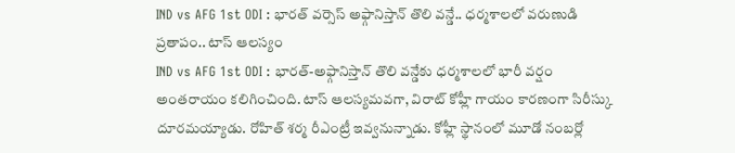IND vs AFG 1st ODI : భారత్ వర్సెస్ అఫ్గానిస్తాన్ తొలి వన్డే.. ధర్మశాలలో వరుణుడి ప్రతాపం.. టాస్ ఆలస్యం
IND vs AFG 1st ODI : భారత్-అఫ్గానిస్తాన్ తొలి వన్డేకు ధర్మశాలలో భారీ వర్షం అంతరాయం కలిగించింది. టాస్ ఆలస్యమవగా, విరాట్ కోహ్లీ గాయం కారణంగా సిరీస్కు దూరమయ్యాడు. రోహిత్ శర్మ రీఎంట్రీ ఇవ్వనున్నాడు. కోహ్లీ స్థానంలో మూడో నంబర్లో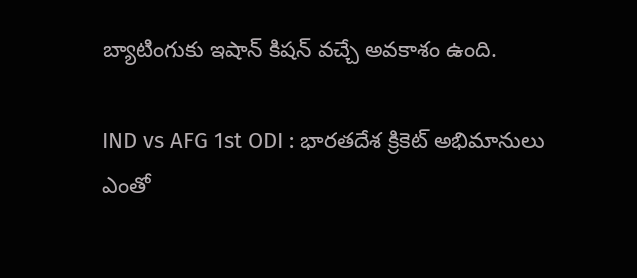బ్యాటింగుకు ఇషాన్ కిషన్ వచ్చే అవకాశం ఉంది.

IND vs AFG 1st ODI : భారతదేశ క్రికెట్ అభిమానులు ఎంతో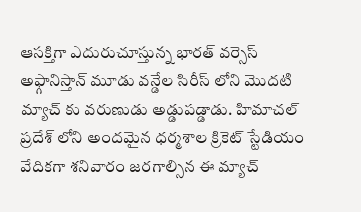ఆసక్తిగా ఎదురుచూస్తున్న భారత్ వర్సెస్ అఫ్గానిస్తాన్ మూడు వన్డేల సిరీస్ లోని మొదటి మ్యాచ్ కు వరుణుడు అడ్డుపడ్డాడు. హిమాచల్ ప్రదేశ్ లోని అందమైన ధర్మశాల క్రికెట్ స్టేడియం వేదికగా శనివారం జరగాల్సిన ఈ మ్యాచ్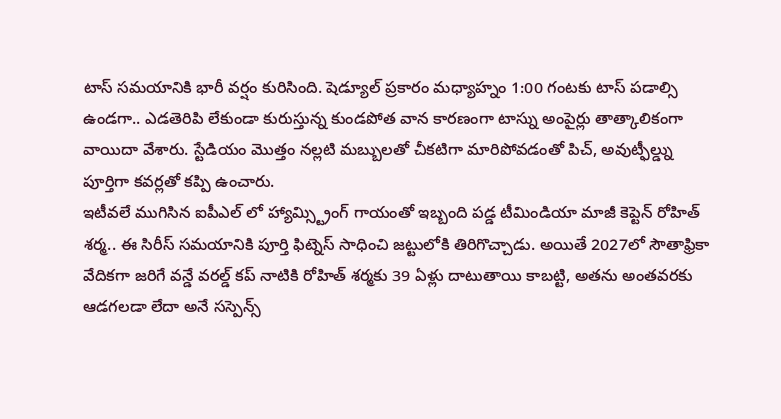టాస్ సమయానికి భారీ వర్షం కురిసింది. షెడ్యూల్ ప్రకారం మధ్యాహ్నం 1:00 గంటకు టాస్ పడాల్సి ఉండగా.. ఎడతెరిపి లేకుండా కురుస్తున్న కుండపోత వాన కారణంగా టాస్ను అంపైర్లు తాత్కాలికంగా వాయిదా వేశారు. స్టేడియం మొత్తం నల్లటి మబ్బులతో చీకటిగా మారిపోవడంతో పిచ్, అవుట్ఫీల్డ్ను పూర్తిగా కవర్లతో కప్పి ఉంచారు.
ఇటీవలే ముగిసిన ఐపీఎల్ లో హ్యామ్స్ట్రింగ్ గాయంతో ఇబ్బంది పడ్డ టీమిండియా మాజీ కెప్టెన్ రోహిత్ శర్మ.. ఈ సిరీస్ సమయానికి పూర్తి ఫిట్నెస్ సాధించి జట్టులోకి తిరిగొచ్చాడు. అయితే 2027లో సౌతాఫ్రికా వేదికగా జరిగే వన్డే వరల్డ్ కప్ నాటికి రోహిత్ శర్మకు 39 ఏళ్లు దాటుతాయి కాబట్టి, అతను అంతవరకు ఆడగలడా లేదా అనే సస్పెన్స్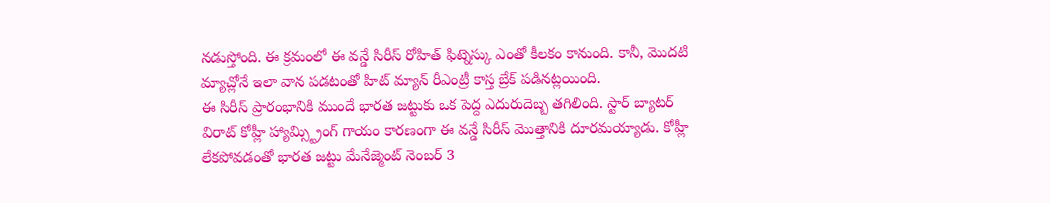నడుస్తోంది. ఈ క్రమంలో ఈ వన్డే సిరీస్ రోహిత్ ఫిట్నెస్కు ఎంతో కీలకం కానుంది. కానీ, మొదటి మ్యాచ్లోనే ఇలా వాన పడటంతో హిట్ మ్యాన్ రీఎంట్రీ కాస్త బ్రేక్ పడినట్లయింది.
ఈ సిరీస్ ప్రారంభానికి ముందే భారత జట్టుకు ఒక పెద్ద ఎదురుదెబ్బ తగిలింది. స్టార్ బ్యాటర్ విరాట్ కోహ్లీ హ్యామ్స్ట్రింగ్ గాయం కారణంగా ఈ వన్డే సిరీస్ మొత్తానికి దూరమయ్యాడు. కోహ్లీ లేకపోవడంతో భారత జట్టు మేనేజ్మెంట్ నెంబర్ 3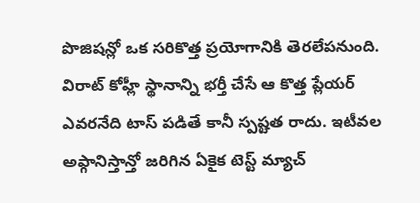పొజిషన్లో ఒక సరికొత్త ప్రయోగానికి తెరలేపనుంది. విరాట్ కోహ్లీ స్థానాన్ని భర్తీ చేసే ఆ కొత్త ప్లేయర్ ఎవరనేది టాస్ పడితే కానీ స్పష్టత రాదు. ఇటీవల అఫ్గానిస్తాన్తో జరిగిన ఏకైక టెస్ట్ మ్యాచ్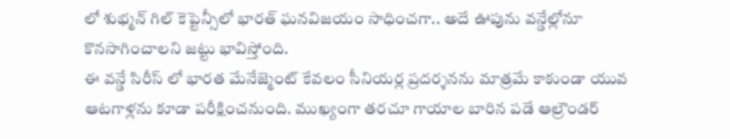లో శుభ్మన్ గిల్ కెప్టెన్సీలో భారత్ ఘనవిజయం సాధించగా.. అదే ఊపును వన్డేల్లోనూ కొనసాగించాలని జట్టు భావిస్తోంది.
ఈ వన్డే సిరీస్ లో భారత మేనేజ్మెంట్ కేవలం సీనియర్ల ప్రదర్శనను మాత్రమే కాకుండా యువ ఆటగాళ్లను కూడా పరీక్షించనుంది. ముఖ్యంగా తరచూ గాయాల బారిన పడే ఆల్రౌండర్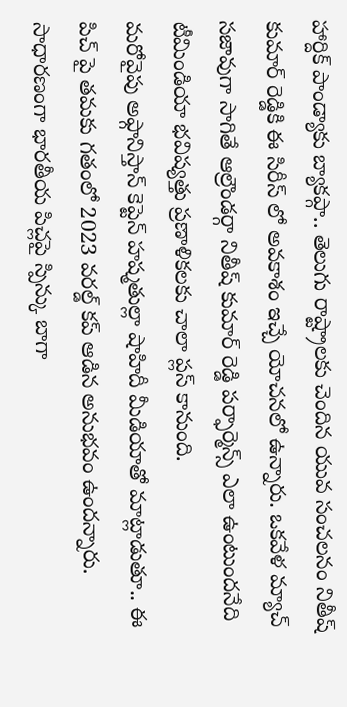హార్దిక్ పాండ్యాకు బ్యాకప్గా.. తెలుగు రాష్ట్రాలకు చెందిన యువ సంచలనం నితీష్ కుమార్ రెడ్డికి ఈ సిరీస్ లో అవకాశం ఇచ్చే యోచనలో ఉన్నారు. ఒకవేళ మ్యాచ్ సజావుగా సాగితే ఆల్రౌండర్గా నితీష్ కుమార్ రెడ్డి పర్ఫార్మెన్స్ ఎలా ఉంటుందనేది టీమిండియా భవిష్యత్తు ప్రణాళికలకు చాలా ప్లస్ కానుంది.
మరోవైపు అఫ్గానిస్తాన్ కెప్టెన్ హష్మతుల్లా షాహిదీ మీడియాతో మాట్లాడుతూ.. ఈ పిచ్ పై తమకు గతంలో 2023 వరల్డ్ కప్ ఆడిన అనుభవం ఉందన్నారు. సాధారణంగా భారతీయ పిచ్లపై స్పిన్కు బాగా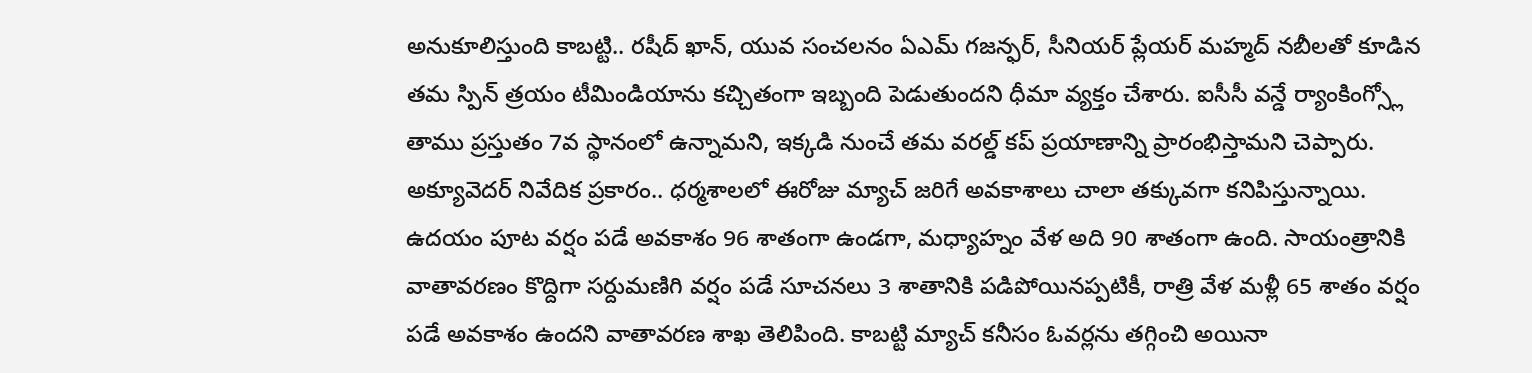అనుకూలిస్తుంది కాబట్టి.. రషీద్ ఖాన్, యువ సంచలనం ఏఎమ్ గజన్ఫర్, సీనియర్ ప్లేయర్ మహ్మద్ నబీలతో కూడిన తమ స్పిన్ త్రయం టీమిండియాను కచ్చితంగా ఇబ్బంది పెడుతుందని ధీమా వ్యక్తం చేశారు. ఐసీసీ వన్డే ర్యాంకింగ్స్లో తాము ప్రస్తుతం 7వ స్థానంలో ఉన్నామని, ఇక్కడి నుంచే తమ వరల్డ్ కప్ ప్రయాణాన్ని ప్రారంభిస్తామని చెప్పారు.
అక్యూవెదర్ నివేదిక ప్రకారం.. ధర్మశాలలో ఈరోజు మ్యాచ్ జరిగే అవకాశాలు చాలా తక్కువగా కనిపిస్తున్నాయి. ఉదయం పూట వర్షం పడే అవకాశం 96 శాతంగా ఉండగా, మధ్యాహ్నం వేళ అది 90 శాతంగా ఉంది. సాయంత్రానికి వాతావరణం కొద్దిగా సర్దుమణిగి వర్షం పడే సూచనలు 3 శాతానికి పడిపోయినప్పటికీ, రాత్రి వేళ మళ్లీ 65 శాతం వర్షం పడే అవకాశం ఉందని వాతావరణ శాఖ తెలిపింది. కాబట్టి మ్యాచ్ కనీసం ఓవర్లను తగ్గించి అయినా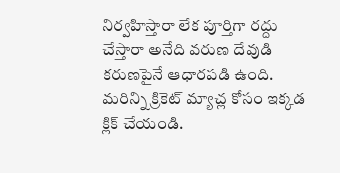నిర్వహిస్తారా లేక పూర్తిగా రద్దు చేస్తారా అనేది వరుణ దేవుడి కరుణపైనే ఆధారపడి ఉంది.
మరిన్ని క్రికెట్ మ్యాచ్ల కోసం ఇక్కడ క్లిక్ చేయండి.